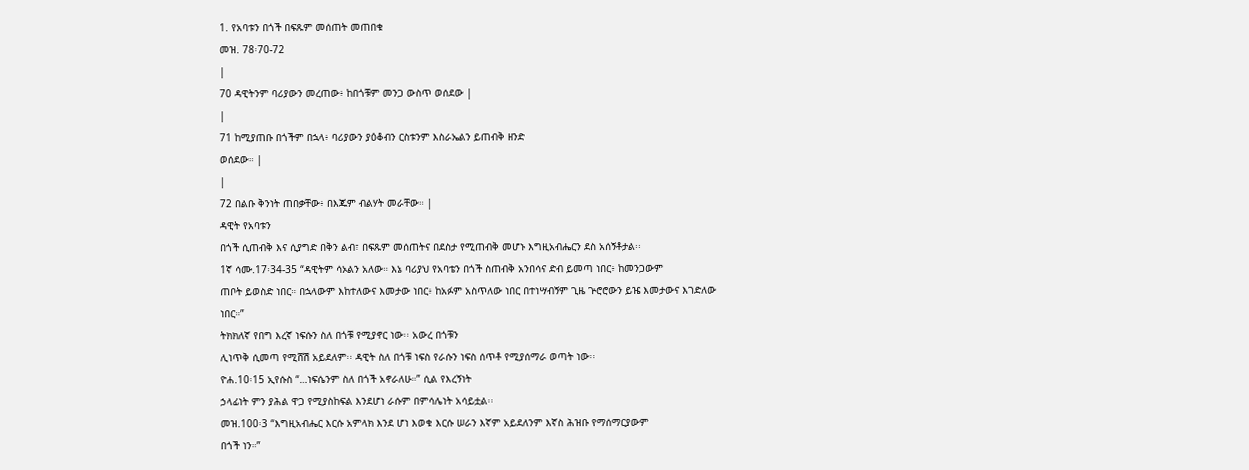1. የአባቱን በጎች በፍጹም መሰጠት መጠበቁ
መዝ. 78፡70-72
|
70 ዳዊትንም ባሪያውን መረጠው፥ ከበጎቹም መንጋ ውስጥ ወሰደው |
|
71 ከሚያጠቡ በጎችም በኋላ፥ ባሪያውን ያዕቆብን ርስቱንም እስራኤልን ይጠብቅ ዘንድ
ወሰደው። |
|
72 በልቡ ቅንነት ጠበቃቸው፥ በእጁም ብልሃት መራቸው። |
ዳዊት የአባቱን
በጎች ሲጠብቅ እና ሲያግድ በቅን ልብ፣ በፍጹም መሰጠትና በደስታ የሚጠብቅ መሆኑ እግዚአብሔርን ደስ አሰኝቶታል፡፡
1ኛ ሳሙ.17፡34-35 “ዳዊትም ሳኦልን አለው። እኔ ባሪያህ የአባቴን በጎች ስጠብቅ አንበሳና ድብ ይመጣ ነበር፥ ከመንጋውም
ጠቦት ይወስድ ነበር። በኋላውም እከተለውና እመታው ነበር፥ ከአፉም አስጥለው ነበር በተነሣብኝም ጊዜ ጕሮሮውን ይዤ እመታውና እገድለው
ነበር።”
ትክክለኛ የበግ እረኛ ነፍሱን ስለ በጎቹ የሚያኖር ነው፡፡ አውረ በጎቹን
ሊነጥቅ ሲመጣ የሚሸሽ አይደለም፡፡ ዳዊት ስለ በጎቹ ነፍስ የራሱን ነፍስ ሰጥቶ የሚያሰማራ ወጣት ነው፡፡
ዮሐ.10፡15 ኢየሱስ “…ነፍሴንም ስለ በጎች አኖራለሁ።” ሲል የእረኝነት
ኃላፊነት ምን ያሕል ዋጋ የሚያስከፍል እንደሆነ ራሱም በምሳሌነት አሳይቷል፡፡
መዝ.100፡3 “እግዚአብሔር እርሱ አምላክ እንደ ሆነ እወቁ እርሱ ሠራን እኛም አይደለንም እኛስ ሕዝቡ የማሰማርያውም
በጎች ነን።”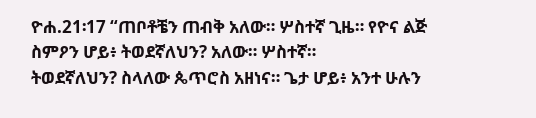ዮሐ.21፡17 “ጠቦቶቼን ጠብቅ አለው። ሦስተኛ ጊዜ። የዮና ልጅ ስምዖን ሆይ፥ ትወደኛለህን? አለው። ሦስተኛ።
ትወደኛለህን? ስላለው ጴጥሮስ አዘነና። ጌታ ሆይ፥ አንተ ሁሉን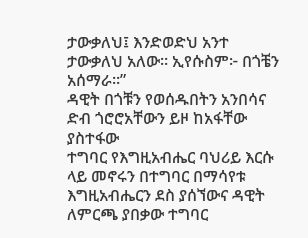ታውቃለህ፤ እንድወድህ አንተ ታውቃለህ አለው። ኢየሱስም፦ በጎቼን
አሰማራ።”
ዳዊት በጎቹን የወሰዱበትን አንበሳና ድብ ጎሮሮአቸውን ይዞ ከአፋቸው ያስተፋው
ተግባር የእግዚአብሔር ባህሪይ እርሱ ላይ መኖሩን በተግባር በማሳየቱ እግዚአብሔርን ደስ ያሰኘውና ዳዊት ለምርጫ ያበቃው ተግባር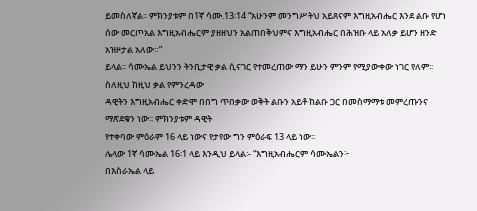ይመስለኛል፡፡ ምክንያቱም በ1ኛ ሳሙ.13፡14 “አሁንም መንግሥትህ አይጸናም እግዚአብሔር እንደ ልቡ የሆነ ሰው መርጦአል እግዚአብሔርም ያዘዘህን አልጠበቅህምና እግዚአብሔር በሕዝቡ ላይ አለቃ ይሆን ዘንድ አዝዞታል አለው።”
ይላል፡፡ ሳሙኤል ይህንን ትንቢታዊ ቃል ሲናገር የተመረጠው ማን ይሁን ምንም የሚያውቀው ነገር የለም፡፡ ስለዚህ ከዚህ ቃል የምንረዳው
ዳዊትን እግዚአብሔር ቀድሞ በበግ ጥበቃው ወቅት ልቡን አይቶ ከልቡ ጋር በመስማማቱ መምረጡንና ማጽደቁን ነው፡፡ ምክንያቱም ዳዊት
የተቀባው ምዕራም 16 ላይ ነውና የታየው ግን ምዕራፍ 13 ላይ ነው፡፡
ሌላው 1ኛ ሳሙኤል 16፡1 ላይ እንዲህ ይላል፡- “እግዚአብሔርም ሳሙኤልን፦
በእስራኤል ላይ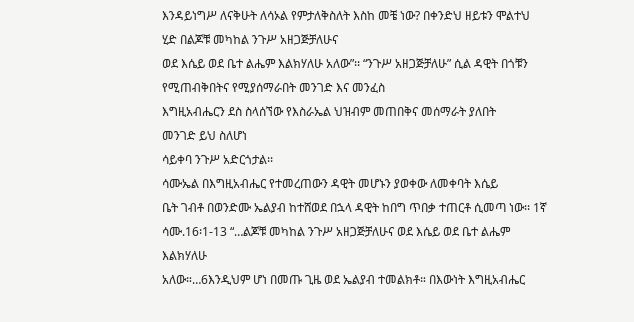እንዳይነግሥ ለናቅሁት ለሳኦል የምታለቅስለት እስከ መቼ ነው? በቀንድህ ዘይቱን ሞልተህ ሂድ በልጆቹ መካከል ንጉሥ አዘጋጅቻለሁና
ወደ እሴይ ወደ ቤተ ልሔም እልክሃለሁ አለው”፡፡ “ንጉሥ አዘጋጅቻለሁ” ሲል ዳዊት በጎቹን የሚጠብቅበትና የሚያሰማራበት መንገድ እና መንፈስ
እግዚአብሔርን ደስ ስላሰኘው የእስራኤል ህዝብም መጠበቅና መሰማራት ያለበት
መንገድ ይህ ስለሆነ
ሳይቀባ ንጉሥ አድርጎታል፡፡
ሳሙኤል በእግዚአብሔር የተመረጠውን ዳዊት መሆኑን ያወቀው ለመቀባት እሴይ
ቤት ገብቶ በወንድሙ ኤልያብ ከተሸወደ በኋላ ዳዊት ከበግ ጥበቃ ተጠርቶ ሲመጣ ነው፡፡ 1ኛ ሳሙ.16፡1-13 “…ልጆቹ መካከል ንጉሥ አዘጋጅቻለሁና ወደ እሴይ ወደ ቤተ ልሔም እልክሃለሁ
አለው።…6እንዲህም ሆነ በመጡ ጊዜ ወደ ኤልያብ ተመልክቶ። በእውነት እግዚአብሔር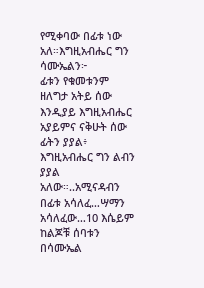የሚቀባው በፊቱ ነው አለ።እግዚአብሔር ግን ሳሙኤልን፦
ፊቱን የቁመቱንም ዘለግታ አትይ ሰው እንዲያይ እግዚአብሔር አያይምና ናቅሁት ሰው ፊትን ያያል፥ እግዚአብሔር ግን ልብን ያያል አለው።..አሚናዳብን
በፊቱ አሳለፈ…ሣማን አሳለፈው…10 እሴይም ከልጆቹ ሰባቱን በሳሙኤል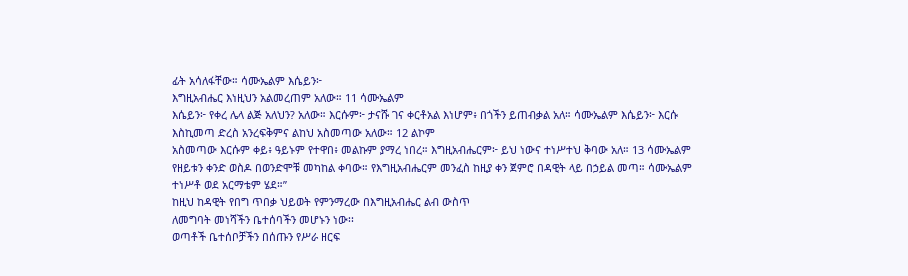ፊት አሳለፋቸው። ሳሙኤልም እሴይን፦
እግዚአብሔር እነዚህን አልመረጠም አለው። 11 ሳሙኤልም
እሴይን፦ የቀረ ሌላ ልጅ አለህን? አለው። እርሱም፦ ታናሹ ገና ቀርቶአል እነሆም፥ በጎችን ይጠብቃል አለ። ሳሙኤልም እሴይን፦ እርሱ
እስኪመጣ ድረስ አንረፍቅምና ልከህ አስመጣው አለው። 12 ልኮም
አስመጣው እርሱም ቀይ፥ ዓይኑም የተዋበ፥ መልኩም ያማረ ነበረ። እግዚአብሔርም፦ ይህ ነውና ተነሥተህ ቅባው አለ። 13 ሳሙኤልም
የዘይቱን ቀንድ ወስዶ በወንድሞቹ መካከል ቀባው። የእግዚአብሔርም መንፈስ ከዚያ ቀን ጀምሮ በዳዊት ላይ በኃይል መጣ። ሳሙኤልም
ተነሥቶ ወደ አርማቴም ሄደ።”
ከዚህ ከዳዊት የበግ ጥበቃ ህይወት የምንማረው በእግዚአብሔር ልብ ውስጥ
ለመግባት መነሻችን ቤተሰባችን መሆኑን ነው፡፡
ወጣቶች ቤተሰቦቻችን በሰጡን የሥራ ዘርፍ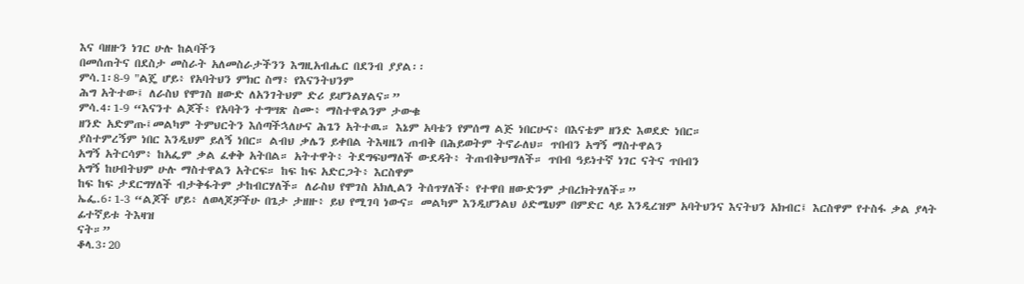እና ባዘዙን ነገር ሁሉ ከልባችን
በመሰጠትና በደስታ መስራት አለመስራታችንን እግዚአብሔር በደንብ ያያል፡፡
ምሳ.1፡8-9 "ልጄ ሆይ፥ የአባትህን ምክር ስማ፥ የእናንትህንም
ሕግ አትተው፤ ለራስህ የሞገስ ዘውድ ለአንገትህም ድሪ ይሆንልሃልና።”
ምሳ.4፡1-9 “እናንተ ልጆች፥ የአባትን ተግሣጽ ስሙ፥ ማስተዋልንም ታውቁ
ዘንድ አድምጡ፤መልካም ትምህርትን እሰጣችኋለሁና ሕጌን አትተዉ። እኔም አባቴን የምሰማ ልጅ ነበርሁና፥ በእናቴም ዘንድ እወደድ ነበር።
ያስተምረኝም ነበር እንዲህም ይለኝ ነበር። ልብህ ቃሌን ይቀበል ትእዛዜን ጠብቅ በሕይወትም ትኖራለህ። ጥበብን አግኝ ማስተዋልን
አግኝ አትርሳም፥ ከአፌም ቃል ፈቀቅ አትበል። አትተዋት፥ ትደግፍህማለች ውደዳት፥ ትጠብቅህማለች። ጥበብ ዓይነተኛ ነገር ናትና ጥበብን
አግኝ ከሀብትህም ሁሉ ማስተዋልን አትርፍ። ከፍ ከፍ አድርጋት፥ እርስዋም
ከፍ ከፍ ታደርግሃለች ብታቅፋትም ታከብርሃለች። ለራስህ የሞገስ አክሊልን ትሰጥሃለች፥ የተዋበ ዘውድንም ታበረክትሃለች።”
ኤፌ.6፡1-3 “ልጆች ሆይ፥ ለወላጆቻችሁ በጌታ ታዘዙ፥ ይህ የሚገባ ነውና። መልካም እንዲሆንልህ ዕድሜህም በምድር ላይ እንዲረዝም አባትህንና እናትህን አክብር፤ እርስዋም የተስፋ ቃል ያላት ፊተኛይቱ ትእዛዝ
ናት።”
ቆላ.3፡20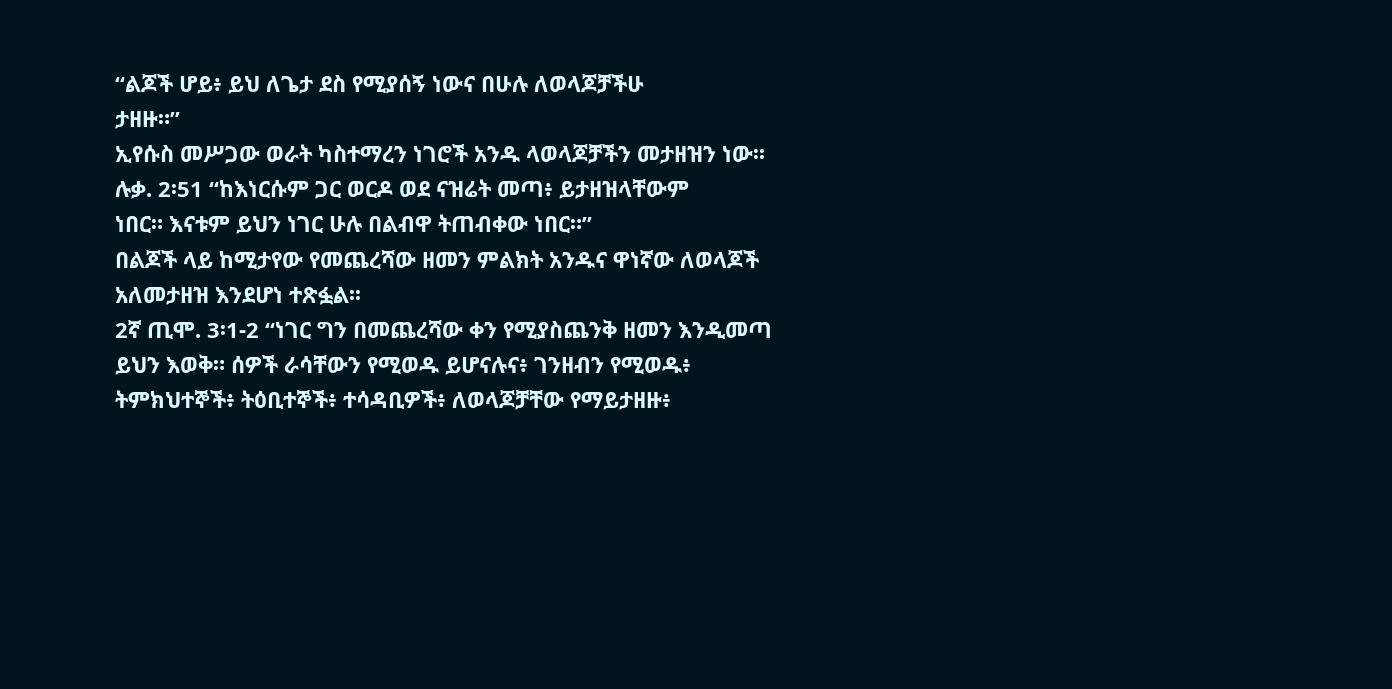“ልጆች ሆይ፥ ይህ ለጌታ ደስ የሚያሰኝ ነውና በሁሉ ለወላጆቻችሁ
ታዘዙ።”
ኢየሱስ መሥጋው ወራት ካስተማረን ነገሮች አንዱ ላወላጆቻችን መታዘዝን ነው፡፡
ሉቃ. 2፡51 “ከእነርሱም ጋር ወርዶ ወደ ናዝሬት መጣ፥ ይታዘዝላቸውም
ነበር። እናቱም ይህን ነገር ሁሉ በልብዋ ትጠብቀው ነበር።”
በልጆች ላይ ከሚታየው የመጨረሻው ዘመን ምልክት አንዱና ዋነኛው ለወላጆች
አለመታዘዝ እንደሆነ ተጽፏል፡፡
2ኛ ጢሞ. 3፡1-2 “ነገር ግን በመጨረሻው ቀን የሚያስጨንቅ ዘመን እንዲመጣ
ይህን እወቅ። ሰዎች ራሳቸውን የሚወዱ ይሆናሉና፥ ገንዘብን የሚወዱ፥ ትምክህተኞች፥ ትዕቢተኞች፥ ተሳዳቢዎች፥ ለወላጆቻቸው የማይታዘዙ፥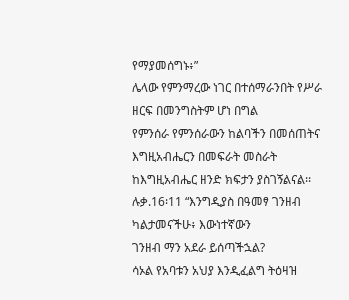የማያመሰግኑ፥”
ሌላው የምንማረው ነገር በተሰማራንበት የሥራ ዘርፍ በመንግስትም ሆነ በግል
የምንሰራ የምንሰራውን ከልባችን በመሰጠትና እግዚአብሔርን በመፍራት መስራት ከእግዚአብሔር ዘንድ ክፍታን ያስገኝልናል፡፡ ሉቃ.16፡11 “እንግዲያስ በዓመፃ ገንዘብ ካልታመናችሁ፥ እውነተኛውን
ገንዘብ ማን አደራ ይሰጣችኋል?
ሳኦል የአባቱን አህያ እንዲፈልግ ትዕዛዝ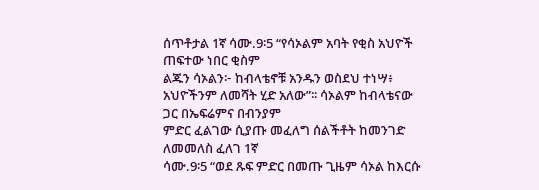ሰጥቶታል 1ኛ ሳሙ.9፡5 “የሳኦልም አባት የቂስ አህዮች ጠፍተው ነበር ቂስም
ልጁን ሳኦልን፦ ከብላቴኖቹ አንዱን ወስደህ ተነሣ፥ አህዮችንም ለመሻት ሂድ አለው”፡፡ ሳኦልም ከብላቴናው ጋር በኤፍሬምና በብንያም
ምድር ፈልገው ሲያጡ መፈለግ ሰልችቶት ከመንገድ ለመመለስ ፈለገ 1ኛ
ሳሙ.9፡5 “ወደ ጹፍ ምድር በመጡ ጊዜም ሳኦል ከእርሱ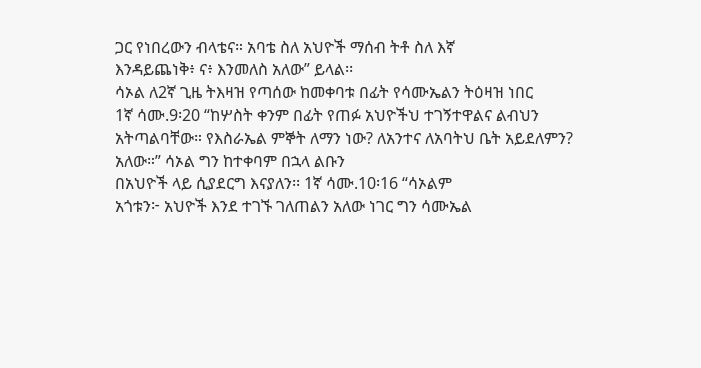ጋር የነበረውን ብላቴና። አባቴ ስለ አህዮች ማሰብ ትቶ ስለ እኛ
እንዳይጨነቅ፥ ና፥ እንመለስ አለው” ይላል፡፡
ሳኦል ለ2ኛ ጊዜ ትእዛዝ የጣሰው ከመቀባቱ በፊት የሳሙኤልን ትዕዛዝ ነበር
1ኛ ሳሙ.9፡20 “ከሦስት ቀንም በፊት የጠፉ አህዮችህ ተገኝተዋልና ልብህን
አትጣልባቸው። የእስራኤል ምኞት ለማን ነው? ለአንተና ለአባትህ ቤት አይደለምን? አለው።” ሳኦል ግን ከተቀባም በኋላ ልቡን
በአህዮች ላይ ሲያደርግ እናያለን፡፡ 1ኛ ሳሙ.10፡16 “ሳኦልም
አጎቱን፦ አህዮች እንደ ተገኙ ገለጠልን አለው ነገር ግን ሳሙኤል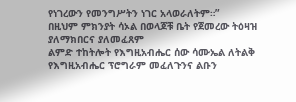የነገረውን የመንግሥትን ነገር አላወራለትም።”
በዚህም ምክንያት ሳኦል በወላጆቹ ቤት የጀመረው ትዕዛዝ ያለማክበርና ያለመፈጸም
ልምድ ተከትሎት የእግዚአብሔር ሰው ሳሙኤል ለትልቅ የእግዚአብሔር ፕሮግራም መፈለጉንና ልቡን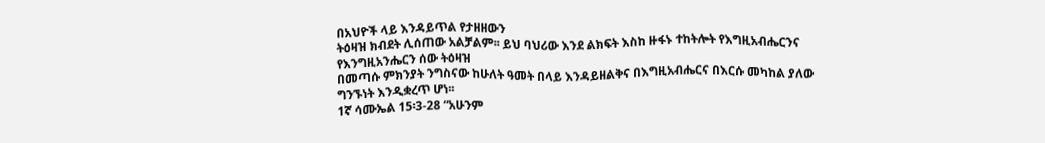በአህዮች ላይ እንዳይጥል የታዘዘውን
ትዕዛዝ ክብደት ሊሰጠው አልቻልም፡፡ ይህ ባህሪው እንደ ልክፍት እስከ ዙፋኑ ተከትሎት የእግዚአብሔርንና የእንግዚአንሔርን ሰው ትዕዛዝ
በመጣሱ ምክንያት ንግስናው ከሁለት ዓመት በላይ እንዳይዘልቅና በእግዚአብሔርና በእርሱ መካከል ያለው ግንኙነት እንዲቋረጥ ሆነ፡፡
1ኛ ሳሙኤል 15፡3-28 “አሁንም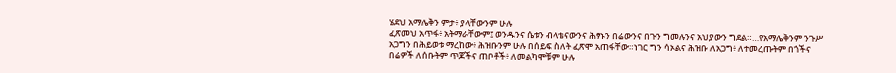ሄደህ አማሌቅን ምታ፥ ያላቸውንም ሁሉ
ፈጽመህ አጥፋ፥ አትማራቸውም፤ ወንዱንና ሴቱን ብላቴናውንና ሕፃኑን በሬውንና በጉን ግመሉንና አህያውን ግደል።…የአማሌቅንም ንጉሥ
አጋግን በሕይወቱ ማረከው፥ ሕዝቡንም ሁሉ በሰይፍ ስለት ፈጽሞ አጠፋቸው።ነገር ግን ሳኦልና ሕዝቡ ለአጋግ፥ ለተመረጡትም በጎችና
በሬዎች ለሰቡትም ጥጆችና ጠቦቶች፥ ለመልካሞቹም ሁሉ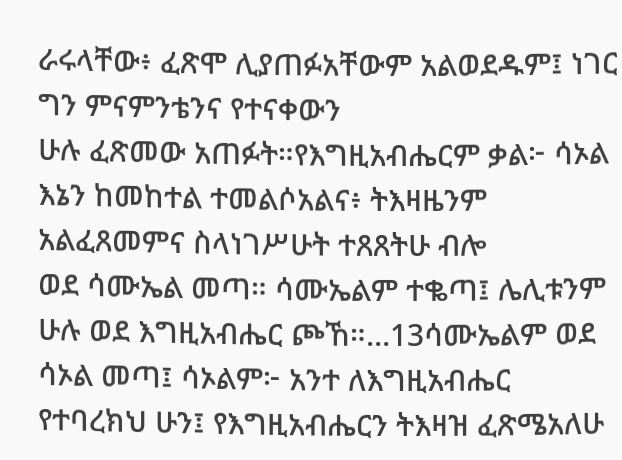ራሩላቸው፥ ፈጽሞ ሊያጠፉአቸውም አልወደዱም፤ ነገር ግን ምናምንቴንና የተናቀውን
ሁሉ ፈጽመው አጠፉት።የእግዚአብሔርም ቃል፦ ሳኦል እኔን ከመከተል ተመልሶአልና፥ ትእዛዜንም አልፈጸመምና ስላነገሥሁት ተጸጸትሁ ብሎ
ወደ ሳሙኤል መጣ። ሳሙኤልም ተቈጣ፤ ሌሊቱንም ሁሉ ወደ እግዚአብሔር ጮኸ።…13ሳሙኤልም ወደ ሳኦል መጣ፤ ሳኦልም፦ አንተ ለእግዚአብሔር
የተባረክህ ሁን፤ የእግዚአብሔርን ትእዛዝ ፈጽሜአለሁ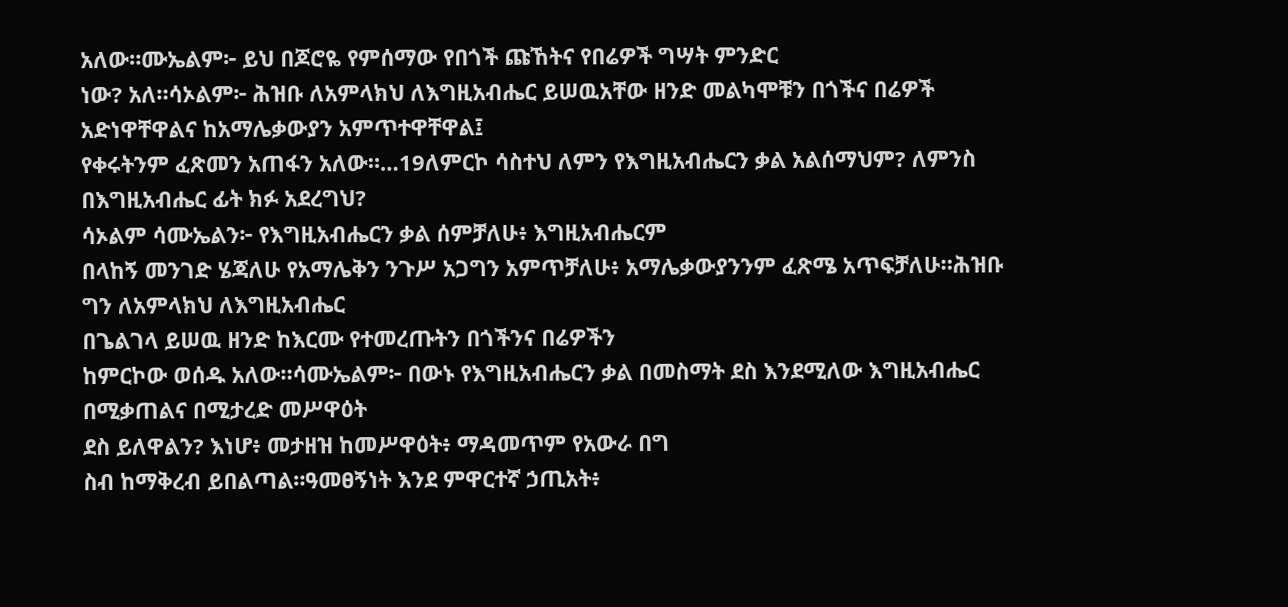አለው።ሙኤልም፦ ይህ በጆሮዬ የምሰማው የበጎች ጩኸትና የበሬዎች ግሣት ምንድር
ነው? አለ።ሳኦልም፦ ሕዝቡ ለአምላክህ ለእግዚአብሔር ይሠዉአቸው ዘንድ መልካሞቹን በጎችና በሬዎች አድነዋቸዋልና ከአማሌቃውያን አምጥተዋቸዋል፤
የቀሩትንም ፈጽመን አጠፋን አለው።…19ለምርኮ ሳስተህ ለምን የእግዚአብሔርን ቃል አልሰማህም? ለምንስ በእግዚአብሔር ፊት ክፉ አደረግህ?
ሳኦልም ሳሙኤልን፦ የእግዚአብሔርን ቃል ሰምቻለሁ፥ እግዚአብሔርም
በላከኝ መንገድ ሄጃለሁ የአማሌቅን ንጉሥ አጋግን አምጥቻለሁ፥ አማሌቃውያንንም ፈጽሜ አጥፍቻለሁ።ሕዝቡ ግን ለአምላክህ ለእግዚአብሔር
በጌልገላ ይሠዉ ዘንድ ከእርሙ የተመረጡትን በጎችንና በሬዎችን
ከምርኮው ወሰዱ አለው።ሳሙኤልም፦ በውኑ የእግዚአብሔርን ቃል በመስማት ደስ እንደሚለው እግዚአብሔር በሚቃጠልና በሚታረድ መሥዋዕት
ደስ ይለዋልን? እነሆ፥ መታዘዝ ከመሥዋዕት፥ ማዳመጥም የአውራ በግ
ስብ ከማቅረብ ይበልጣል።ዓመፀኝነት እንደ ምዋርተኛ ኃጢአት፥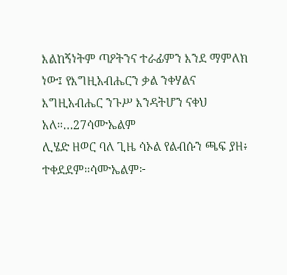እልከኝነትም ጣዖትንና ተራፊምን እንደ ማምለክ ነው፤ የእግዚአብሔርን ቃል ንቀሃልና እግዚአብሔር ንጉሥ እንዳትሆን ናቀህ አለ።…27ሳሙኤልም
ሊሄድ ዘወር ባለ ጊዜ ሳኦል የልብሱን ጫፍ ያዘ፥ ተቀደደም።ሳሙኤልም፦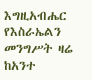እግዚአብሔር የእስራኤልን መንግሥት ዛሬ ከአንተ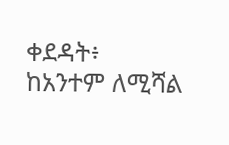ቀደዳት፥
ከአንተም ለሚሻል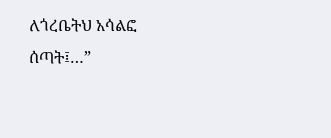ለጎረቤትህ አሳልፎ ሰጣት፤…”